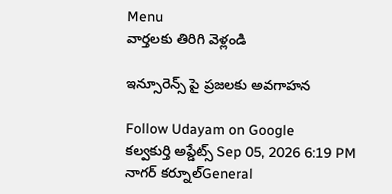Menu
వార్తలకు తిరిగి వెళ్లండి

ఇన్సూరెన్స్ పై ప్రజలకు అవగాహన

Follow Udayam on Google
కల్వకుర్తి అప్డేట్స్ Sep 05, 2026 6:19 PM నాగర్ కర్నూల్General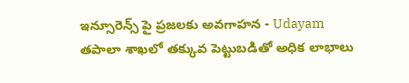ఇన్సూరెన్స్ పై ప్రజలకు అవగాహన - Udayam
తపాలా శాఖలో తక్కువ పెట్టుబడితో అధిక లాభాలు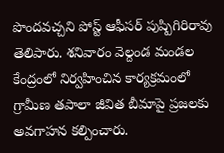పొందవచ్చని పోస్ట్ ఆఫీసర్ పుష్పిగిరిరావు తెలిపారు. శనివారం వెల్దండ మండల కేంద్రంలో నిర్వహించిన కార్యక్రమంలో గ్రామీణ తపాలా జీవిత బీమాపై ప్రజలకు అవగాహన కల్పించారు.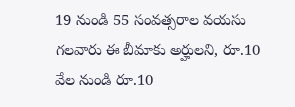19 నుండి 55 సంవత్సరాల వయసు గలవారు ఈ బీమాకు అర్హులని, రూ.10 వేల నుండి రూ.10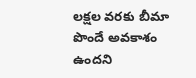లక్షల వరకు బీమా పొందే అవకాశం ఉందని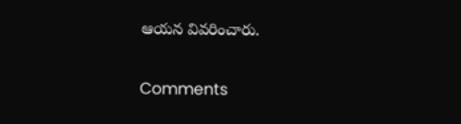ఆయన వివరించారు.

Comments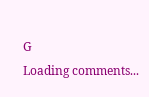G
Loading comments...